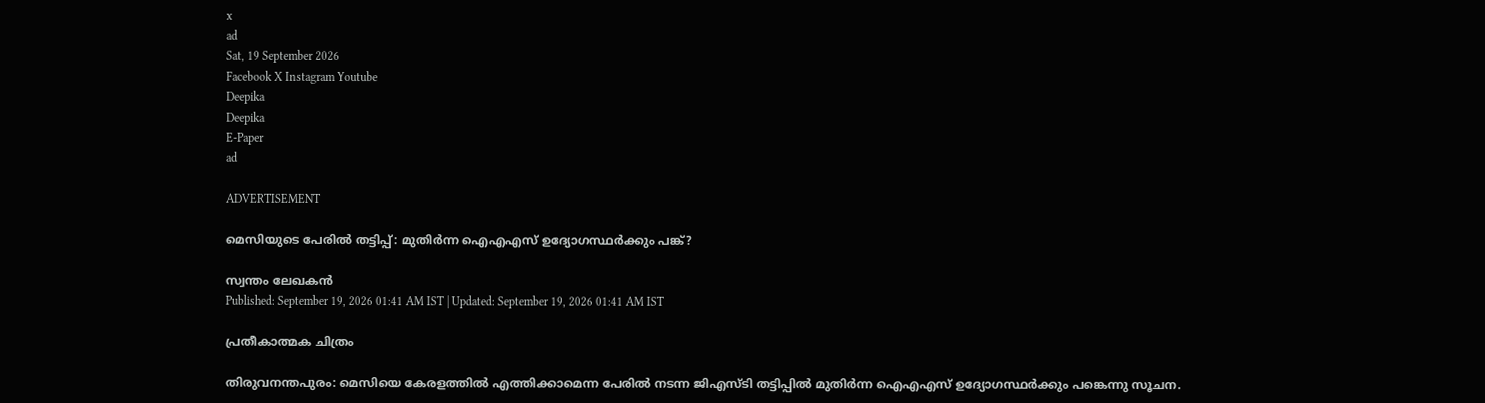x
ad
Sat, 19 September 2026
Facebook X Instagram Youtube
Deepika
Deepika
E-Paper
ad

ADVERTISEMENT

മെസിയുടെ പേരിൽ തട്ടിപ്പ്: മുതിർന്ന ഐഎഎസ് ഉദ്യോഗസ്ഥർക്കും പങ്ക്?

സ്വന്തം ലേഖകൻ
Published: September 19, 2026 01:41 AM IST | Updated: September 19, 2026 01:41 AM IST

പ്രതീകാത്മക ചിത്രം

തിരുവനന്തപുരം: മെസിയെ കേരളത്തിൽ എത്തിക്കാമെന്ന പേരിൽ നടന്ന ജിഎസ്ടി തട്ടിപ്പിൽ മുതിർന്ന ഐഎഎസ് ഉദ്യോഗസ്ഥർക്കും പങ്കെന്നു സൂചന.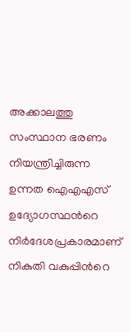അക്കാലത്തു സംസ്ഥാന ഭരണം നിയന്ത്രിച്ചിരുന്ന ഉന്നത ഐഎഎസ് ഉദ്യോഗസ്ഥന്‍റെ നിർദേശപ്രകാരമാണ് നികുതി വകുപ്പിന്‍റെ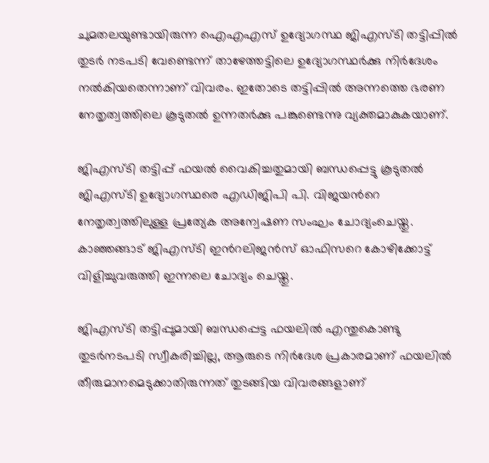ചുമതലയുണ്ടായിരുന്ന ഐഎഎസ് ഉദ്യോഗസ്ഥ ജിഎസ്ടി തട്ടിപ്പിൽ തുടർ നടപടി വേണ്ടെന്ന് താഴേത്തട്ടിലെ ഉദ്യോഗസ്ഥർക്കു നിർദേശം നൽകിയതെന്നാണ് വിവരം. ഇതോടെ തട്ടിപ്പിൽ അന്നത്തെ ഭരണ നേതൃത്വത്തിലെ കൂടുതൽ ഉന്നതർക്കു പങ്കുണ്ടെന്നു വ്യക്തമാകുകയാണ്.

ജിഎസ്ടി തട്ടിപ്പ് ഫയൽ വൈകിച്ചതുമായി ബന്ധപ്പെട്ടു കൂടുതൽ ജിഎസ്ടി ഉദ്യോഗസ്ഥരെ എഡിജിപി പി. വിജയന്‍റെ നേതൃത്വത്തിലുള്ള പ്രത്യേക അന്വേഷണ സംഘം ചോദ്യംചെയ്തു. കാഞ്ഞങ്ങാട് ജിഎസ്ടി ഇന്‍റലിജൻസ് ഓഫിസറെ കോഴിക്കോട്ട് വിളിച്ചുവരുത്തി ഇന്നലെ ചോദ്യം ചെയ്തു.

ജിഎസ്ടി തട്ടിപ്പുമായി ബന്ധപ്പെട്ട ഫയലിൽ എന്തുകൊണ്ടു തുടർനടപടി സ്വീകരിച്ചില്ല, ആരുടെ നിർദേശ പ്രകാരമാണ് ഫയലിൽ തീരുമാനമെടുക്കാതിരുന്നത് തുടങ്ങിയ വിവരങ്ങളാണ്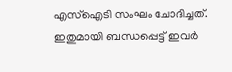എസ്ഐടി സംഘം ചോദിച്ചത്. ഇതുമായി ബന്ധപ്പെട്ട് ഇവർ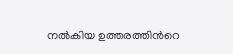നൽകിയ ഉത്തരത്തിന്‍റെ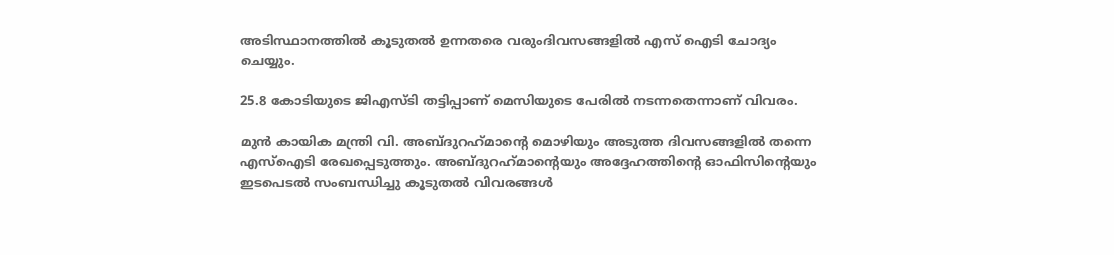അടിസ്ഥാനത്തിൽ കൂടുതൽ ഉന്നതരെ വരുംദിവസങ്ങളിൽ എസ് ഐടി ചോദ്യം ചെയ്യും.

25.8 കോടിയുടെ ജിഎസ്ടി തട്ടിപ്പാണ് മെസിയുടെ പേരിൽ നടന്നതെന്നാണ് വിവരം.

മുൻ കായിക മന്ത്രി വി. അബ്ദുറഹ്‌മാന്‍റെ മൊഴിയും അടുത്ത ദിവസങ്ങളിൽ തന്നെ എസ്ഐടി രേഖപ്പെടുത്തും. അബ്ദുറഹ്‌മാന്‍റെയും അദ്ദേഹത്തിന്‍റെ ഓഫിസിന്‍റെയും ഇടപെടൽ സംബന്ധിച്ചു കൂടുതൽ വിവരങ്ങൾ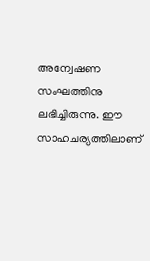അന്വേഷണ സംഘത്തിനു ലഭിച്ചിരുന്നു. ഈ സാഹചര്യത്തിലാണ്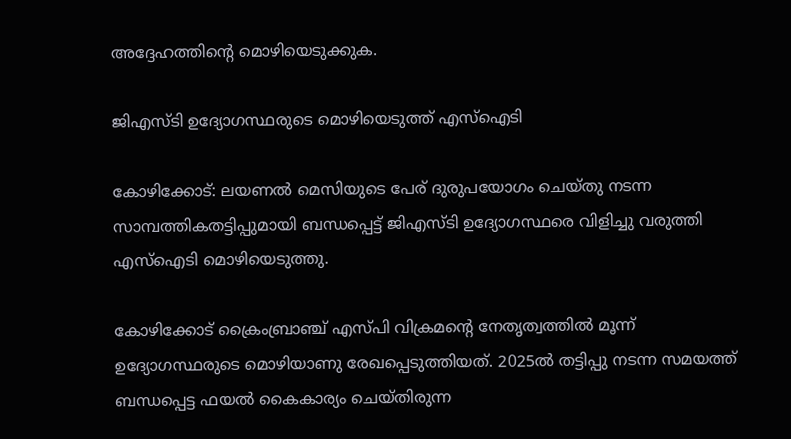അദ്ദേഹത്തിന്‍റെ മൊഴിയെടുക്കുക.

ജിഎസ്ടി ഉദ്യോഗസ്ഥരുടെ മൊഴിയെടുത്ത് എസ്‌ഐടി

കോഴിക്കോട്: ലയണല്‍ മെസിയുടെ പേര് ദുരുപയോഗം ചെയ്തു നടന്ന സാമ്പത്തികതട്ടിപ്പുമായി ബന്ധപ്പെട്ട് ജിഎസ്ടി ഉദ്യോഗസ്ഥരെ വിളിച്ചു വരുത്തി എസ്‌ഐടി മൊഴിയെടുത്തു.

കോഴിക്കോട് ക്രൈംബ്രാഞ്ച് എസ്പി വിക്രമന്‍റെ നേതൃത്വത്തില്‍ മൂന്ന് ഉദ്യോഗസ്ഥരുടെ മൊഴിയാണു രേഖപ്പെടുത്തിയത്. 2025ല്‍ തട്ടിപ്പു നടന്ന സമയത്ത് ബന്ധപ്പെട്ട ഫയല്‍ കൈകാര്യം ചെയ്തിരുന്ന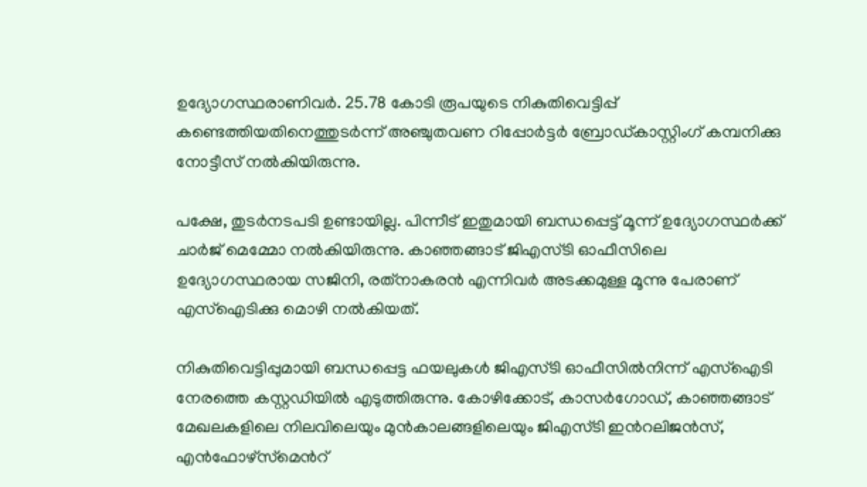ഉദ്യോഗസ്ഥരാണിവര്‍. 25.78 കോടി രൂപയുടെ നികുതിവെട്ടിപ്പ് കണ്ടെത്തിയതിനെത്തുടര്‍ന്ന് അഞ്ചുതവണ റിപ്പോര്‍ട്ടര്‍ ബ്രോഡ്കാസ്റ്റിംഗ് കമ്പനിക്കു നോട്ടീസ് നല്‍കിയിരുന്നു.

പക്ഷേ, തുടര്‍നടപടി ഉണ്ടായില്ല. പിന്നീട് ഇതുമായി ബന്ധപ്പെട്ട് മൂന്ന് ഉദ്യോഗസ്ഥര്‍ക്ക് ചാര്‍ജ് മെമ്മോ നല്‍കിയിരുന്നു. കാഞ്ഞങ്ങാട് ജിഎസ്ടി ഓഫീസിലെ ഉദ്യോഗസ്ഥരായ സജിനി, രത്‌നാകരന്‍ എന്നിവര്‍ അടക്കമുള്ള മൂന്നു പേരാണ് എസ്‌ഐടിക്കു മൊഴി നല്‍കിയത്.

നികുതിവെട്ടിപ്പുമായി ബന്ധപ്പെട്ട ഫയലുകള്‍ ജിഎസ്ടി ഓഫീസില്‍നിന്ന് എസ്‌ഐടി നേരത്തെ കസ്റ്റഡിയില്‍ എടുത്തിരുന്നു. കോഴിക്കോട്, കാസര്‍ഗോഡ്, കാഞ്ഞങ്ങാട് മേഖലകളിലെ നിലവിലെയും മുന്‍കാലങ്ങളിലെയും ജിഎസ്ടി ഇന്‍റലിജന്‍സ്, എന്‍ഫോഴ്‌സ്‌മെന്‍റ്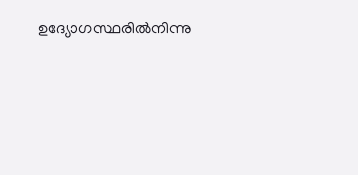ഉദ്യോഗസ്ഥരില്‍നിന്നു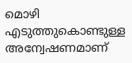മൊഴി എടുത്തുകൊണ്ടുള്ള അന്വേഷണമാണ്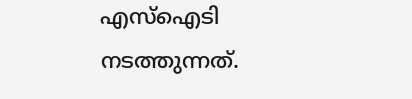എസ്‌ഐടി നടത്തുന്നത്.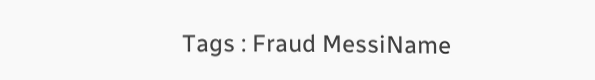Tags : Fraud MessiName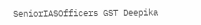SeniorIASOfficers GST Deepika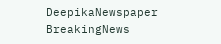DeepikaNewspaper BreakingNews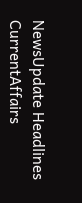NewsUpdate Headlines CurrentAffairs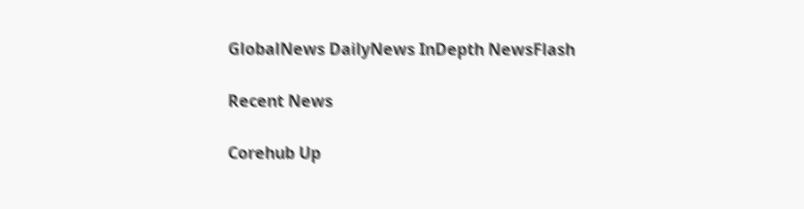GlobalNews DailyNews InDepth NewsFlash

Recent News

Corehub Up